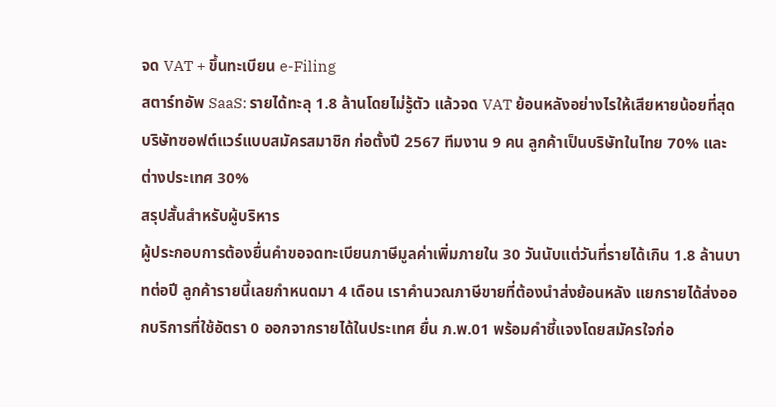จด VAT + ขึ้นทะเบียน e-Filing
สตาร์ทอัพ SaaS: รายได้ทะลุ 1.8 ล้านโดยไม่รู้ตัว แล้วจด VAT ย้อนหลังอย่างไรให้เสียหายน้อยที่สุด
บริษัทซอฟต์แวร์แบบสมัครสมาชิก ก่อตั้งปี 2567 ทีมงาน 9 คน ลูกค้าเป็นบริษัทในไทย 70% และต่างประเทศ 30%
สรุปสั้นสำหรับผู้บริหาร
ผู้ประกอบการต้องยื่นคำขอจดทะเบียนภาษีมูลค่าเพิ่มภายใน 30 วันนับแต่วันที่รายได้เกิน 1.8 ล้านบาทต่อปี ลูกค้ารายนี้เลยกำหนดมา 4 เดือน เราคำนวณภาษีขายที่ต้องนำส่งย้อนหลัง แยกรายได้ส่งออกบริการที่ใช้อัตรา 0 ออกจากรายได้ในประเทศ ยื่น ภ.พ.01 พร้อมคำชี้แจงโดยสมัครใจก่อ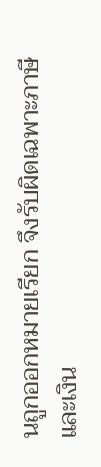นถูกออกหมายเรียก จึงรับผิดเฉพาะภาษีและเงิน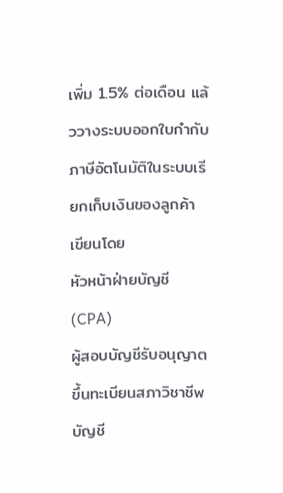เพิ่ม 1.5% ต่อเดือน แล้ววางระบบออกใบกำกับภาษีอัตโนมัติในระบบเรียกเก็บเงินของลูกค้า
เขียนโดย
หัวหน้าฝ่ายบัญชี (CPA)
ผู้สอบบัญชีรับอนุญาต ขึ้นทะเบียนสภาวิชาชีพบัญชี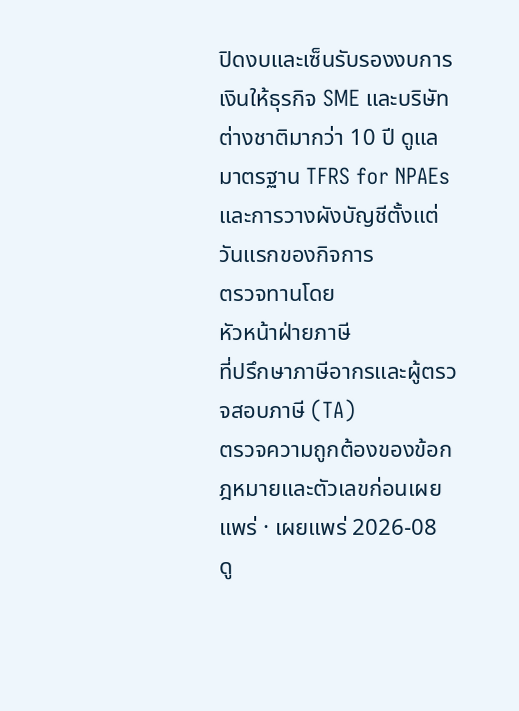ปิดงบและเซ็นรับรองงบการเงินให้ธุรกิจ SME และบริษัทต่างชาติมากว่า 10 ปี ดูแลมาตรฐาน TFRS for NPAEs และการวางผังบัญชีตั้งแต่วันแรกของกิจการ
ตรวจทานโดย
หัวหน้าฝ่ายภาษี
ที่ปรึกษาภาษีอากรและผู้ตรวจสอบภาษี (TA)
ตรวจความถูกต้องของข้อกฎหมายและตัวเลขก่อนเผยแพร่ · เผยแพร่ 2026-08
ดู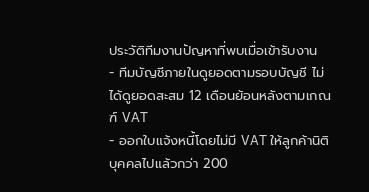ประวัติทีมงานปัญหาที่พบเมื่อเข้ารับงาน
- ทีมบัญชีภายในดูยอดตามรอบบัญชี ไม่ได้ดูยอดสะสม 12 เดือนย้อนหลังตามเกณฑ์ VAT
- ออกใบแจ้งหนี้โดยไม่มี VAT ให้ลูกค้านิติบุคคลไปแล้วกว่า 200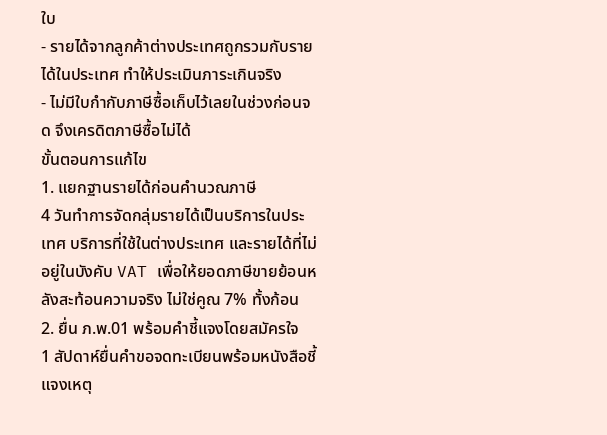ใบ
- รายได้จากลูกค้าต่างประเทศถูกรวมกับรายได้ในประเทศ ทำให้ประเมินภาระเกินจริง
- ไม่มีใบกำกับภาษีซื้อเก็บไว้เลยในช่วงก่อนจด จึงเครดิตภาษีซื้อไม่ได้
ขั้นตอนการแก้ไข
1. แยกฐานรายได้ก่อนคำนวณภาษี
4 วันทำการจัดกลุ่มรายได้เป็นบริการในประเทศ บริการที่ใช้ในต่างประเทศ และรายได้ที่ไม่อยู่ในบังคับ VAT เพื่อให้ยอดภาษีขายย้อนหลังสะท้อนความจริง ไม่ใช่คูณ 7% ทั้งก้อน
2. ยื่น ภ.พ.01 พร้อมคำชี้แจงโดยสมัครใจ
1 สัปดาห์ยื่นคำขอจดทะเบียนพร้อมหนังสือชี้แจงเหตุ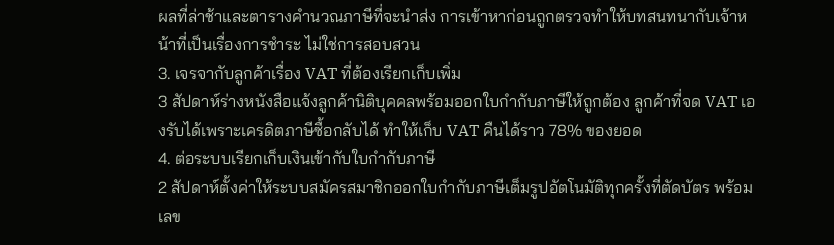ผลที่ล่าช้าและตารางคำนวณภาษีที่จะนำส่ง การเข้าหาก่อนถูกตรวจทำให้บทสนทนากับเจ้าหน้าที่เป็นเรื่องการชำระ ไม่ใช่การสอบสวน
3. เจรจากับลูกค้าเรื่อง VAT ที่ต้องเรียกเก็บเพิ่ม
3 สัปดาห์ร่างหนังสือแจ้งลูกค้านิติบุคคลพร้อมออกใบกำกับภาษีให้ถูกต้อง ลูกค้าที่จด VAT เองรับได้เพราะเครดิตภาษีซื้อกลับได้ ทำให้เก็บ VAT คืนได้ราว 78% ของยอด
4. ต่อระบบเรียกเก็บเงินเข้ากับใบกำกับภาษี
2 สัปดาห์ตั้งค่าให้ระบบสมัครสมาชิกออกใบกำกับภาษีเต็มรูปอัตโนมัติทุกครั้งที่ตัดบัตร พร้อมเลข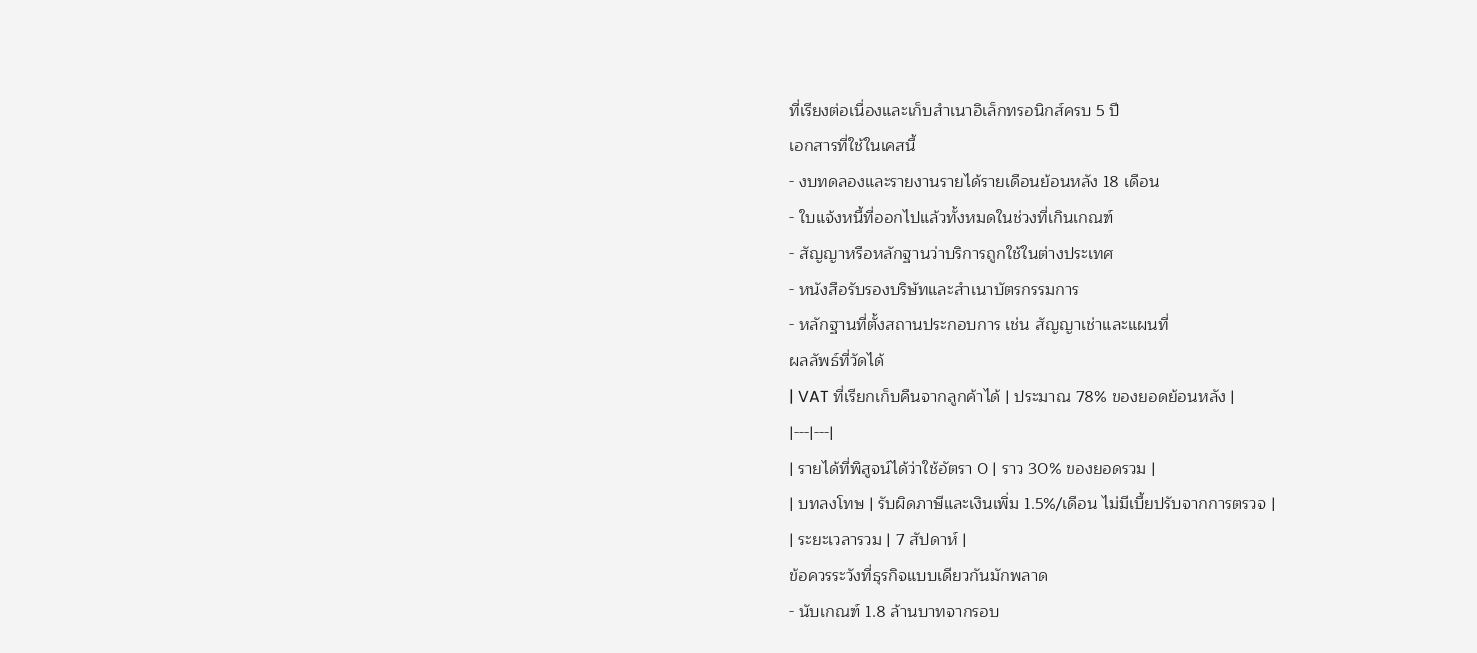ที่เรียงต่อเนื่องและเก็บสำเนาอิเล็กทรอนิกส์ครบ 5 ปี
เอกสารที่ใช้ในเคสนี้
- งบทดลองและรายงานรายได้รายเดือนย้อนหลัง 18 เดือน
- ใบแจ้งหนี้ที่ออกไปแล้วทั้งหมดในช่วงที่เกินเกณฑ์
- สัญญาหรือหลักฐานว่าบริการถูกใช้ในต่างประเทศ
- หนังสือรับรองบริษัทและสำเนาบัตรกรรมการ
- หลักฐานที่ตั้งสถานประกอบการ เช่น สัญญาเช่าและแผนที่
ผลลัพธ์ที่วัดได้
| VAT ที่เรียกเก็บคืนจากลูกค้าได้ | ประมาณ 78% ของยอดย้อนหลัง |
|---|---|
| รายได้ที่พิสูจน์ได้ว่าใช้อัตรา 0 | ราว 30% ของยอดรวม |
| บทลงโทษ | รับผิดภาษีและเงินเพิ่ม 1.5%/เดือน ไม่มีเบี้ยปรับจากการตรวจ |
| ระยะเวลารวม | 7 สัปดาห์ |
ข้อควรระวังที่ธุรกิจแบบเดียวกันมักพลาด
- นับเกณฑ์ 1.8 ล้านบาทจากรอบ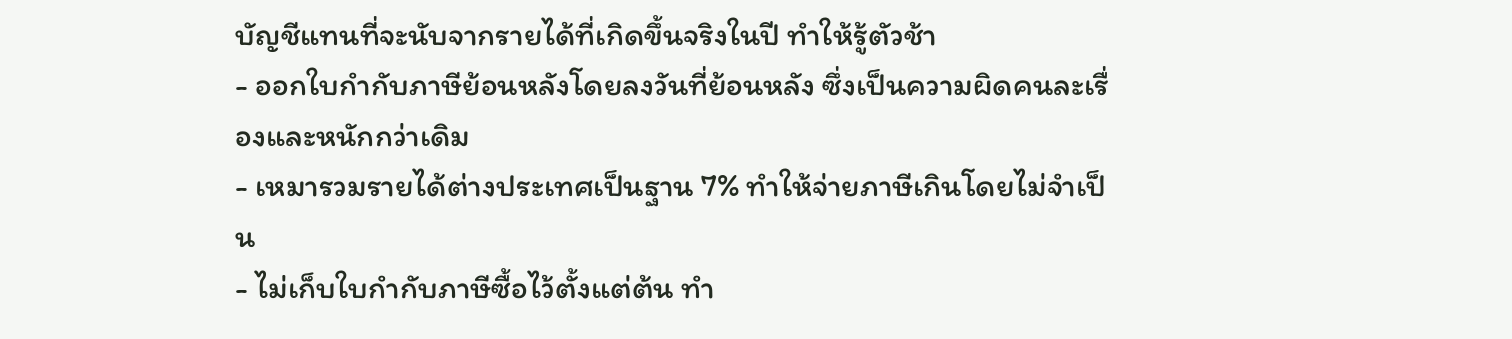บัญชีแทนที่จะนับจากรายได้ที่เกิดขึ้นจริงในปี ทำให้รู้ตัวช้า
- ออกใบกำกับภาษีย้อนหลังโดยลงวันที่ย้อนหลัง ซึ่งเป็นความผิดคนละเรื่องและหนักกว่าเดิม
- เหมารวมรายได้ต่างประเทศเป็นฐาน 7% ทำให้จ่ายภาษีเกินโดยไม่จำเป็น
- ไม่เก็บใบกำกับภาษีซื้อไว้ตั้งแต่ต้น ทำ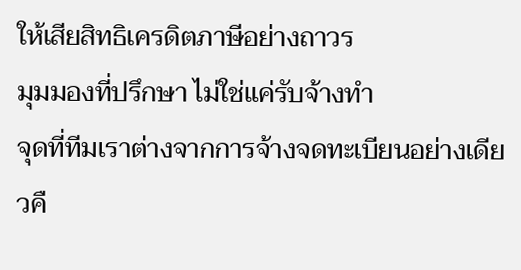ให้เสียสิทธิเครดิตภาษีอย่างถาวร
มุมมองที่ปรึกษา ไม่ใช่แค่รับจ้างทำ
จุดที่ทีมเราต่างจากการจ้างจดทะเบียนอย่างเดียวคื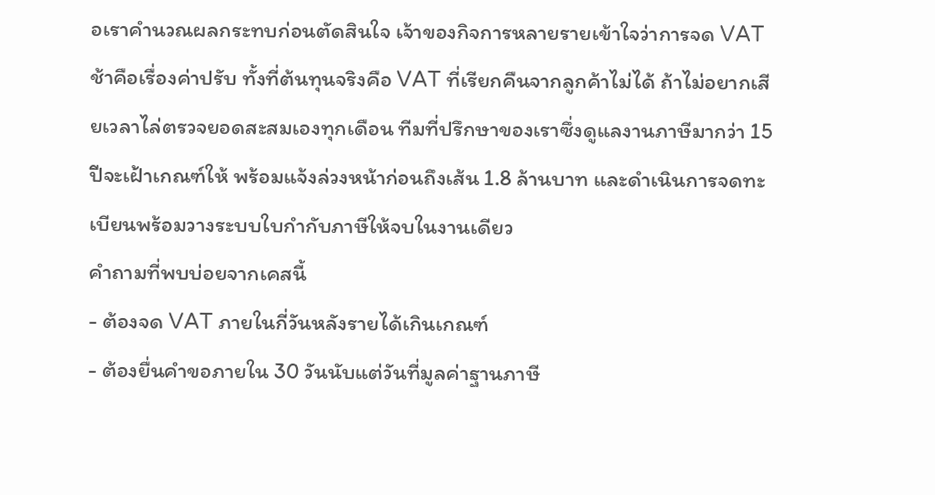อเราคำนวณผลกระทบก่อนตัดสินใจ เจ้าของกิจการหลายรายเข้าใจว่าการจด VAT ช้าคือเรื่องค่าปรับ ทั้งที่ต้นทุนจริงคือ VAT ที่เรียกคืนจากลูกค้าไม่ได้ ถ้าไม่อยากเสียเวลาไล่ตรวจยอดสะสมเองทุกเดือน ทีมที่ปรึกษาของเราซึ่งดูแลงานภาษีมากว่า 15 ปีจะเฝ้าเกณฑ์ให้ พร้อมแจ้งล่วงหน้าก่อนถึงเส้น 1.8 ล้านบาท และดำเนินการจดทะเบียนพร้อมวางระบบใบกำกับภาษีให้จบในงานเดียว
คำถามที่พบบ่อยจากเคสนี้
- ต้องจด VAT ภายในกี่วันหลังรายได้เกินเกณฑ์
- ต้องยื่นคำขอภายใน 30 วันนับแต่วันที่มูลค่าฐานภาษี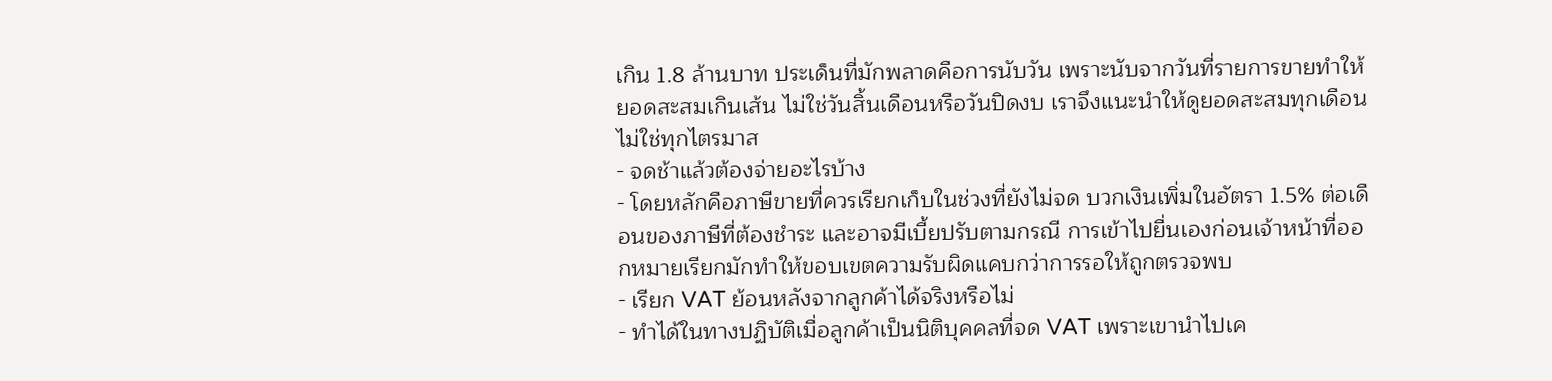เกิน 1.8 ล้านบาท ประเด็นที่มักพลาดคือการนับวัน เพราะนับจากวันที่รายการขายทำให้ยอดสะสมเกินเส้น ไม่ใช่วันสิ้นเดือนหรือวันปิดงบ เราจึงแนะนำให้ดูยอดสะสมทุกเดือน ไม่ใช่ทุกไตรมาส
- จดช้าแล้วต้องจ่ายอะไรบ้าง
- โดยหลักคือภาษีขายที่ควรเรียกเก็บในช่วงที่ยังไม่จด บวกเงินเพิ่มในอัตรา 1.5% ต่อเดือนของภาษีที่ต้องชำระ และอาจมีเบี้ยปรับตามกรณี การเข้าไปยื่นเองก่อนเจ้าหน้าที่ออกหมายเรียกมักทำให้ขอบเขตความรับผิดแคบกว่าการรอให้ถูกตรวจพบ
- เรียก VAT ย้อนหลังจากลูกค้าได้จริงหรือไม่
- ทำได้ในทางปฏิบัติเมื่อลูกค้าเป็นนิติบุคคลที่จด VAT เพราะเขานำไปเค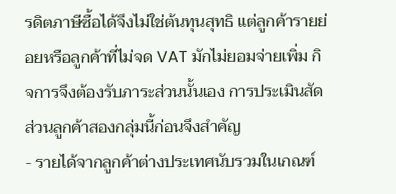รดิตภาษีซื้อได้จึงไม่ใช่ต้นทุนสุทธิ แต่ลูกค้ารายย่อยหรือลูกค้าที่ไม่จด VAT มักไม่ยอมจ่ายเพิ่ม กิจการจึงต้องรับภาระส่วนนั้นเอง การประเมินสัดส่วนลูกค้าสองกลุ่มนี้ก่อนจึงสำคัญ
- รายได้จากลูกค้าต่างประเทศนับรวมในเกณฑ์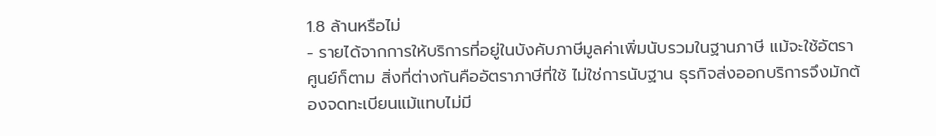1.8 ล้านหรือไม่
- รายได้จากการให้บริการที่อยู่ในบังคับภาษีมูลค่าเพิ่มนับรวมในฐานภาษี แม้จะใช้อัตราศูนย์ก็ตาม สิ่งที่ต่างกันคืออัตราภาษีที่ใช้ ไม่ใช่การนับฐาน ธุรกิจส่งออกบริการจึงมักต้องจดทะเบียนแม้แทบไม่มี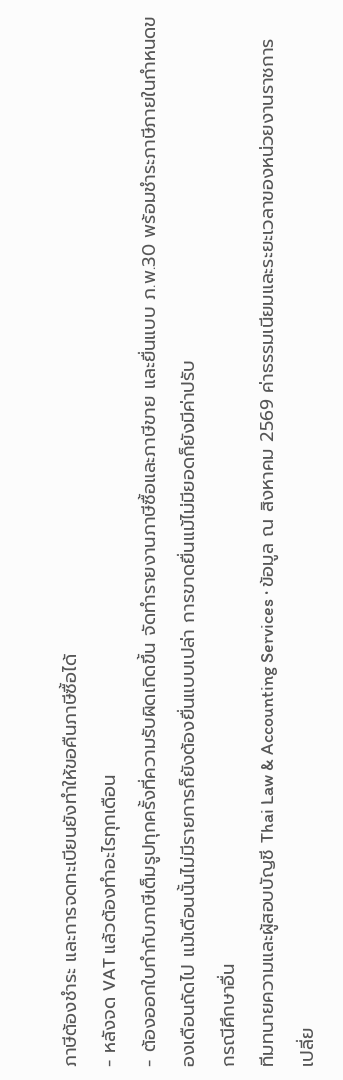ภาษีต้องชำระ และการจดทะเบียนยังทำให้ขอคืนภาษีซื้อได้
- หลังจด VAT แล้วต้องทำอะไรทุกเดือน
- ต้องออกใบกำกับภาษีเต็มรูปทุกครั้งที่ความรับผิดเกิดขึ้น จัดทำรายงานภาษีซื้อและภาษีขาย และยื่นแบบ ภ.พ.30 พร้อมชำระภาษีภายในกำหนดของเดือนถัดไป แม้เดือนนั้นไม่มีรายการก็ยังต้องยื่นแบบเปล่า การขาดยื่นแม้ไม่มียอดก็ยังมีค่าปรับ
กรณีศึกษาอื่น
ทีมทนายความและผู้สอบบัญชี Thai Law & Accounting Services · ข้อมูล ณ สิงหาคม 2569 ค่าธรรมเนียมและระยะเวลาของหน่วยงานราชการเปลี่ย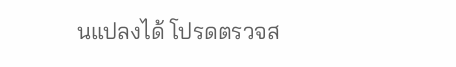นแปลงได้ โปรดตรวจส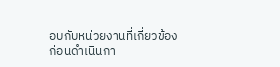อบกับหน่วยงานที่เกี่ยวข้องก่อนดำเนินกา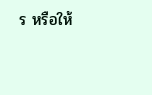ร หรือให้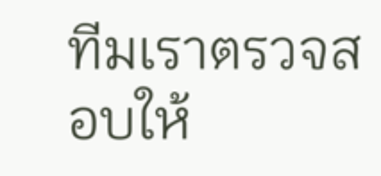ทีมเราตรวจสอบให้